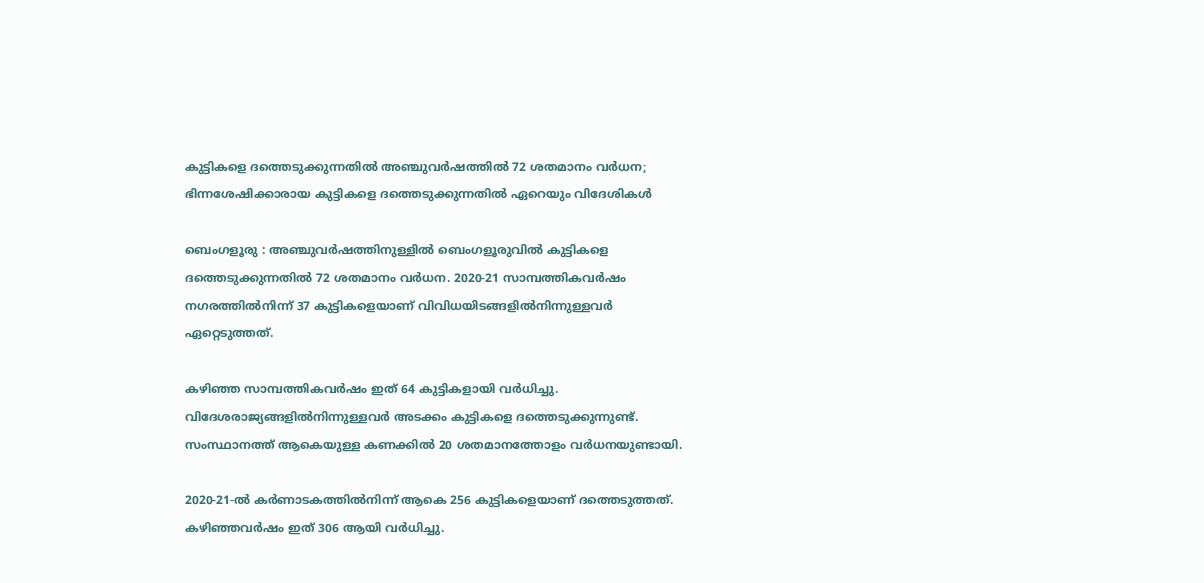കുട്ടികളെ ദത്തെടുക്കുന്നതിൽ അഞ്ചുവർഷത്തിൽ 72 ശതമാനം വർധന; ഭിന്നശേഷിക്കാരായ കുട്ടികളെ ദത്തെടുക്കുന്നതിൽ ഏറെയും വിദേശികൾ

ബെംഗളൂരു : അഞ്ചുവർഷത്തിനുള്ളിൽ ബെംഗളൂരുവിൽ കുട്ടികളെ ദത്തെടുക്കുന്നതിൽ 72 ശതമാനം വർധന. 2020-21 സാമ്പത്തികവർഷം നഗരത്തിൽനിന്ന് 37 കുട്ടികളെയാണ് വിവിധയിടങ്ങളിൽനിന്നുള്ളവർ ഏറ്റെടുത്തത്.

കഴിഞ്ഞ സാമ്പത്തികവർഷം ഇത് 64 കുട്ടികളായി വർധിച്ചു. വിദേശരാജ്യങ്ങളിൽനിന്നുള്ളവർ അടക്കം കുട്ടികളെ ദത്തെടുക്കുന്നുണ്ട്. സംസ്ഥാനത്ത് ആകെയുള്ള കണക്കിൽ 20 ശതമാനത്തോളം വർധനയുണ്ടായി.

2020-21-ൽ കർണാടകത്തിൽനിന്ന് ആകെ 256 കുട്ടികളെയാണ് ദത്തെടുത്തത്. കഴിഞ്ഞവർഷം ഇത് 306 ആയി വർധിച്ചു.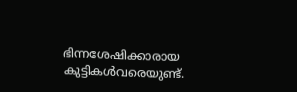ഭിന്നശേഷിക്കാരായ കുട്ടികൾവരെയുണ്ട്.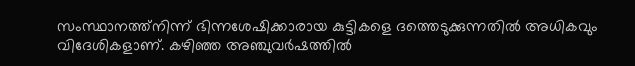സംസ്ഥാനത്ത്നിന്ന് ഭിന്നശേഷിക്കാരായ കുട്ടികളെ ദത്തെടുക്കുന്നതിൽ അധികവും വിദേശികളാണ്. കഴിഞ്ഞ അഞ്ചുവർഷത്തിൽ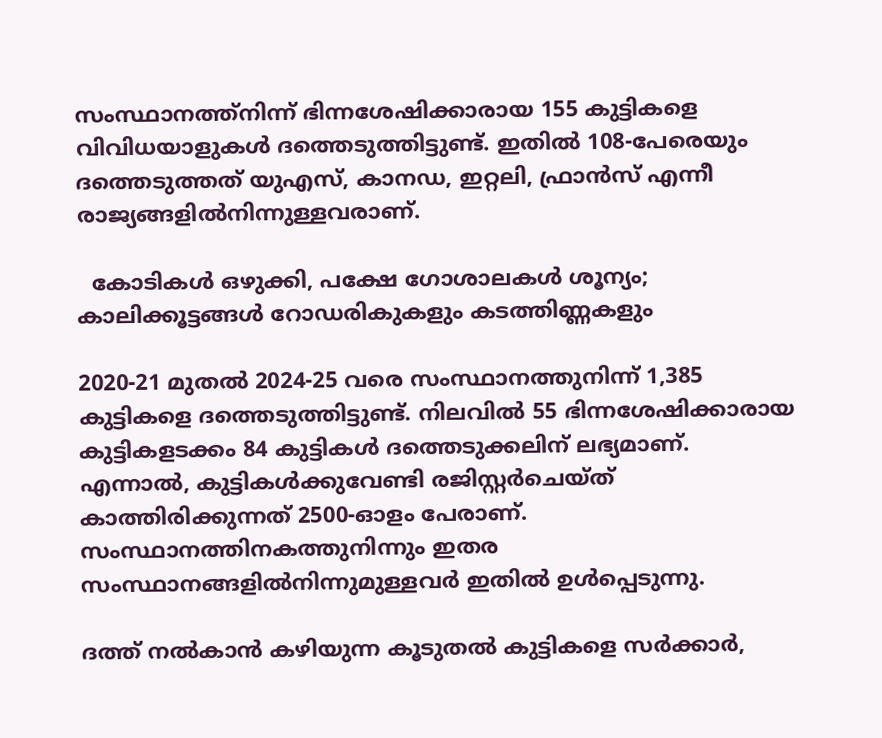സംസ്ഥാനത്ത്നിന്ന് ഭിന്നശേഷിക്കാരായ 155 കുട്ടികളെ വിവിധയാളുകൾ ദത്തെടുത്തിട്ടുണ്ട്. ഇതിൽ 108-പേരെയും ദത്തെടുത്തത് യുഎസ്, കാനഡ, ഇറ്റലി, ഫ്രാൻസ് എന്നീ രാജ്യങ്ങളിൽനിന്നുള്ളവരാണ്.

  കോടികൾ ഒഴുക്കി, പക്ഷേ ഗോശാലകൾ ശൂന്യം; കാലിക്കൂട്ടങ്ങൾ റോഡരികുകളും കടത്തിണ്ണകളും

2020-21 മുതൽ 2024-25 വരെ സംസ്ഥാനത്തുനിന്ന് 1,385 കുട്ടികളെ ദത്തെടുത്തിട്ടുണ്ട്. നിലവിൽ 55 ഭിന്നശേഷിക്കാരായ കുട്ടികളടക്കം 84 കുട്ടികൾ ദത്തെടുക്കലിന് ലഭ്യമാണ്. എന്നാൽ, കുട്ടികൾക്കുവേണ്ടി രജിസ്റ്റർചെയ്ത് കാത്തിരിക്കുന്നത് 2500-ഓളം പേരാണ്. സംസ്ഥാനത്തിനകത്തുനിന്നും ഇതര സംസ്ഥാനങ്ങളിൽനിന്നുമുള്ളവർ ഇതിൽ ഉൾപ്പെടുന്നു.

ദത്ത് നൽകാൻ കഴിയുന്ന കൂടുതൽ കുട്ടികളെ സർക്കാർ,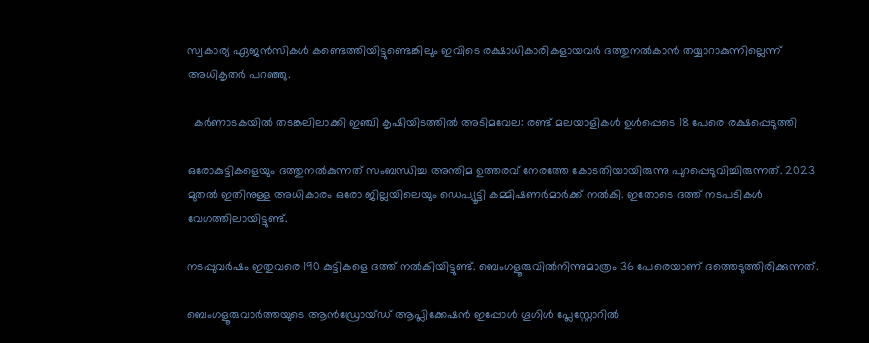സ്വകാര്യ ഏജൻസികൾ കണ്ടെത്തിയിട്ടുണ്ടെങ്കിലും ഇവിടെ രക്ഷാധികാരികളായവർ ദത്തുനൽകാൻ തയ്യാറാകുന്നില്ലെന്ന് അധികൃതർ പറഞ്ഞു.

  കർണാടകയിൽ തടങ്കലിലാക്കി ഇഞ്ചി കൃഷിയിടത്തിൽ അടിമവേല: രണ്ട് മലയാളികൾ ഉൾപ്പെടെ 18 പേരെ രക്ഷപ്പെടുത്തി

ഒരോകുട്ടികളെയും ദത്തുനൽകുന്നത് സംബന്ധിച്ച അന്തിമ ഉത്തരവ് നേരത്തേ കോടതിയായിരുന്നു പുറപ്പെടുവിച്ചിരുന്നത്. 2023 മുതൽ ഇതിനുള്ള അധികാരം ഒരോ ജില്ലയിലെയും ഡെപ്യൂട്ടി കമ്മിഷണർമാർക്ക് നൽകി. ഇതോടെ ദത്ത് നടപടികൾ വേഗത്തിലായിട്ടുണ്ട്.

നടപ്പുവർഷം ഇതുവരെ 190 കുട്ടികളെ ദത്ത് നൽകിയിട്ടുണ്ട്. ബെംഗളൂരുവിൽനിന്നുമാത്രം 36 പേരെയാണ് ദത്തെടുത്തിരിക്കുന്നത്.

ബെംഗളൂരുവാർത്തയുടെ ആൻഡ്രോയ്ഡ് ആപ്ലിക്കേഷൻ ഇപ്പോൾ ഗൂഗിൾ പ്ലേസ്റ്റോറിൽ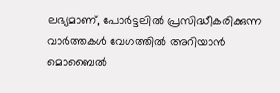ലഭ്യമാണ്, പോർട്ടലിൽ പ്രസിദ്ധീകരിക്കുന്ന വാർത്തകൾ വേഗത്തിൽ അറിയാൻ മൊബൈൽ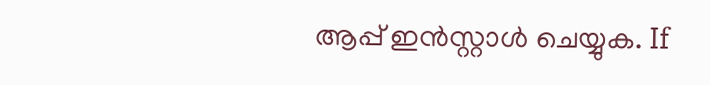ആപ്പ് ഇൻസ്റ്റാൾ ചെയ്യുക. If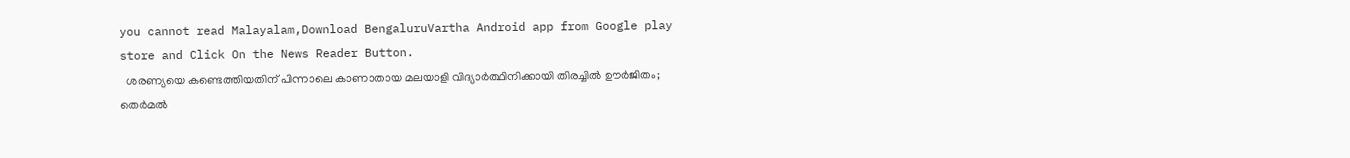you cannot read Malayalam,Download BengaluruVartha Android app from Google play store and Click On the News Reader Button.
  ശരണ്യയെ കണ്ടെത്തിയതിന് പിന്നാലെ കാണാതായ മലയാളി വിദ്യാർത്ഥിനിക്കായി തിരച്ചിൽ ഊർജിതം; തെർമൽ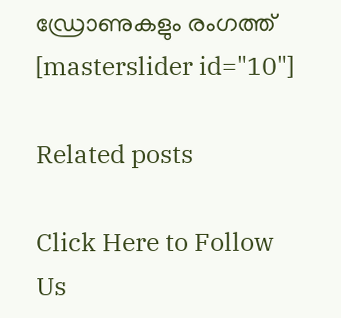ഡ്രോണുകളും രംഗത്ത്
[masterslider id="10"]

Related posts

Click Here to Follow Us